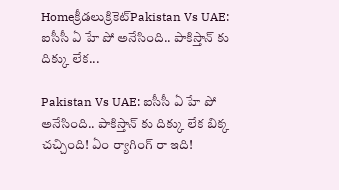Homeక్రీడలుక్రికెట్‌Pakistan Vs UAE: ఐసీసీ ఏ హే పో అనేసింది.. పాకిస్తాన్ కు దిక్కు లేక...

Pakistan Vs UAE: ఐసీసీ ఏ హే పో అనేసింది.. పాకిస్తాన్ కు దిక్కు లేక బిక్క చచ్చింది! ఏం ర్యాగింగ్ రా ఇది!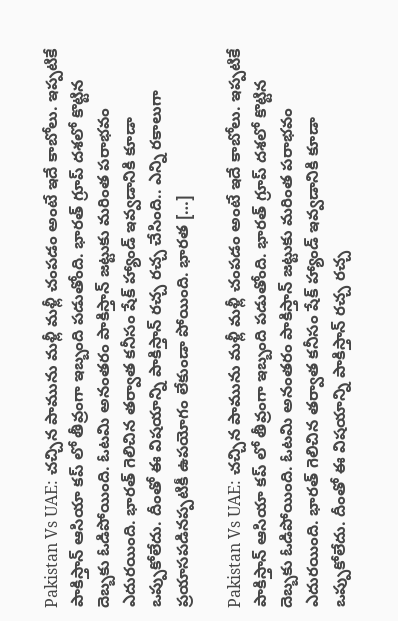Pakistan Vs UAE: చచ్చిన పామును మళ్లీ మళ్లీ చంపడం అంటే ఇదే కాబోలు. ఇప్పటికే పాకిస్తాన్ ఆసియా కప్ లో తీవ్రంగా ఇబ్బంది పడుతోంది. భారత్ గ్రూప్ దశలో కొట్టిన దెబ్బకు ఓడిపోయింది. ఓటమి అనంతరం పాకిస్తాన్ జట్టుకు మరింత పరాభవం ఎదురయింది. భారత్ గెలిచిన తర్వాత కనీసం షేక్ హ్యాండ్ ఇవ్వడానికి కూడా ఒప్పుకోలేదు. దీంతో ఈ విషయాన్ని పాకిస్తాన్ రచ్చ రచ్చ చేసింది.. ఎన్ని రకాలుగా ప్రయాసపడినప్పటికీ ఉపయోగం లేకుండా పోయింది. భారత […]

Pakistan Vs UAE: చచ్చిన పామును మళ్లీ మళ్లీ చంపడం అంటే ఇదే కాబోలు. ఇప్పటికే పాకిస్తాన్ ఆసియా కప్ లో తీవ్రంగా ఇబ్బంది పడుతోంది. భారత్ గ్రూప్ దశలో కొట్టిన దెబ్బకు ఓడిపోయింది. ఓటమి అనంతరం పాకిస్తాన్ జట్టుకు మరింత పరాభవం ఎదురయింది. భారత్ గెలిచిన తర్వాత కనీసం షేక్ హ్యాండ్ ఇవ్వడానికి కూడా ఒప్పుకోలేదు. దీంతో ఈ విషయాన్ని పాకిస్తాన్ రచ్చ రచ్చ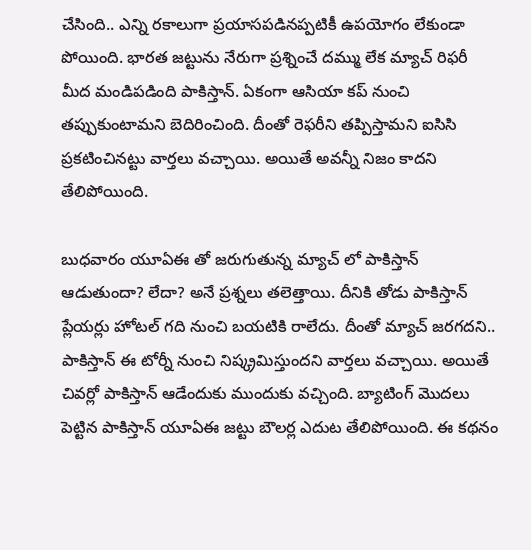చేసింది.. ఎన్ని రకాలుగా ప్రయాసపడినప్పటికీ ఉపయోగం లేకుండా పోయింది. భారత జట్టును నేరుగా ప్రశ్నించే దమ్ము లేక మ్యాచ్ రిఫరీ మీద మండిపడింది పాకిస్తాన్. ఏకంగా ఆసియా కప్ నుంచి తప్పుకుంటామని బెదిరించింది. దీంతో రెఫరీని తప్పిస్తామని ఐసిసి ప్రకటించినట్టు వార్తలు వచ్చాయి. అయితే అవన్నీ నిజం కాదని తేలిపోయింది.

బుధవారం యూఏఈ తో జరుగుతున్న మ్యాచ్ లో పాకిస్తాన్ ఆడుతుందా? లేదా? అనే ప్రశ్నలు తలెత్తాయి. దీనికి తోడు పాకిస్తాన్ ప్లేయర్లు హోటల్ గది నుంచి బయటికి రాలేదు. దీంతో మ్యాచ్ జరగదని.. పాకిస్తాన్ ఈ టోర్నీ నుంచి నిష్క్రమిస్తుందని వార్తలు వచ్చాయి. అయితే చివర్లో పాకిస్తాన్ ఆడేందుకు ముందుకు వచ్చింది. బ్యాటింగ్ మొదలు పెట్టిన పాకిస్తాన్ యూఏఈ జట్టు బౌలర్ల ఎదుట తేలిపోయింది. ఈ కథనం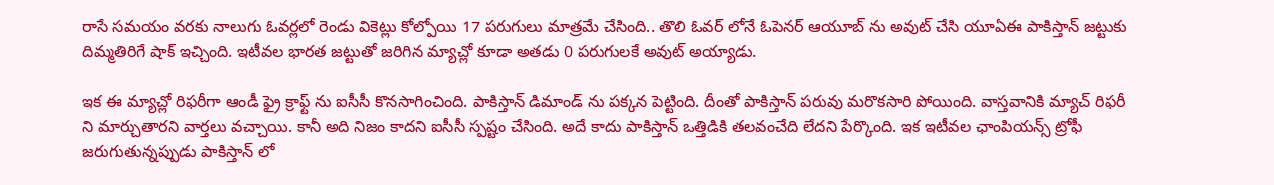రాసే సమయం వరకు నాలుగు ఓవర్లలో రెండు వికెట్లు కోల్పోయి 17 పరుగులు మాత్రమే చేసింది.. తొలి ఓవర్ లోనే ఓపెనర్ ఆయూబ్ ను అవుట్ చేసి యూఏఈ పాకిస్తాన్ జట్టుకు దిమ్మతిరిగే షాక్ ఇచ్చింది. ఇటీవల భారత జట్టుతో జరిగిన మ్యాచ్లో కూడా అతడు 0 పరుగులకే అవుట్ అయ్యాడు.

ఇక ఈ మ్యాచ్లో రిఫరీగా ఆండీ ఫ్రై క్రాఫ్ట్ ను ఐసీసీ కొనసాగించింది. పాకిస్తాన్ డిమాండ్ ను పక్కన పెట్టింది. దీంతో పాకిస్తాన్ పరువు మరొకసారి పోయింది. వాస్తవానికి మ్యాచ్ రిఫరీ ని మార్చుతారని వార్తలు వచ్చాయి. కానీ అది నిజం కాదని ఐసీసీ స్పష్టం చేసింది. అదే కాదు పాకిస్తాన్ ఒత్తిడికి తలవంచేది లేదని పేర్కొంది. ఇక ఇటీవల ఛాంపియన్స్ ట్రోఫీ జరుగుతున్నప్పుడు పాకిస్తాన్ లో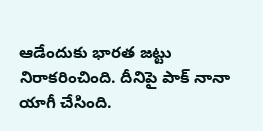ఆడేందుకు భారత జట్టు నిరాకరించింది. దీనిపై పాక్ నానా యాగీ చేసింది.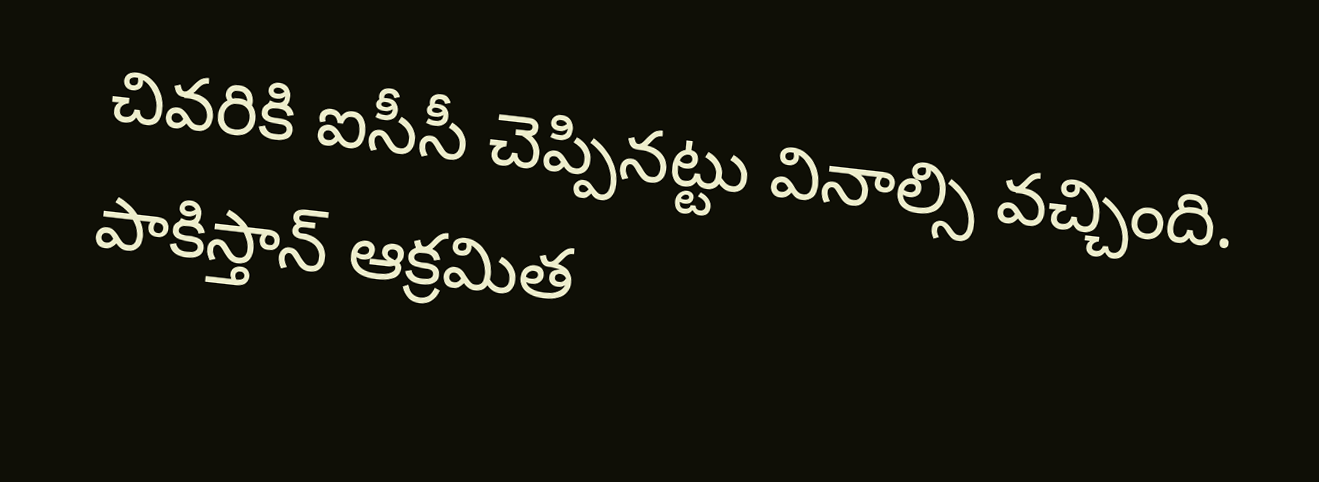చివరికి ఐసీసీ చెప్పినట్టు వినాల్సి వచ్చింది. పాకిస్తాన్ ఆక్రమిత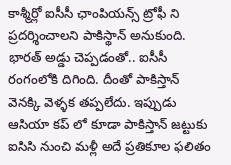కాశ్మీర్లో ఐసీసీ ఛాంపియన్స్ ట్రోఫీ ని ప్రదర్శించాలని పాకిస్థాన్ అనుకుంది. భారత్ అడ్డు చెప్పడంతో.. ఐసీసీ రంగంలోకి దిగింది. దీంతో పాకిస్తాన్ వెనక్కి వెళ్ళక తప్పలేదు. ఇప్పుడు ఆసియా కప్ లో కూడా పాకిస్తాన్ జట్టుకు ఐసిసి నుంచి మళ్లీ అదే ప్రతికూల ఫలితం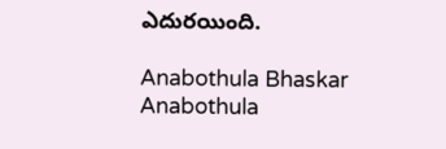ఎదురయింది.

Anabothula Bhaskar
Anabothula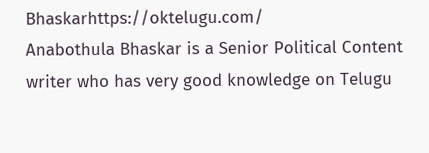Bhaskarhttps://oktelugu.com/
Anabothula Bhaskar is a Senior Political Content writer who has very good knowledge on Telugu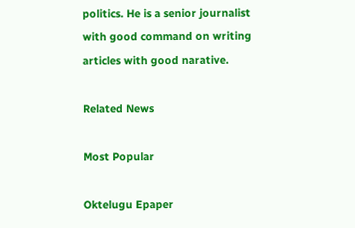politics. He is a senior journalist with good command on writing articles with good narative.

Related News

Most Popular

Oktelugu Epaper